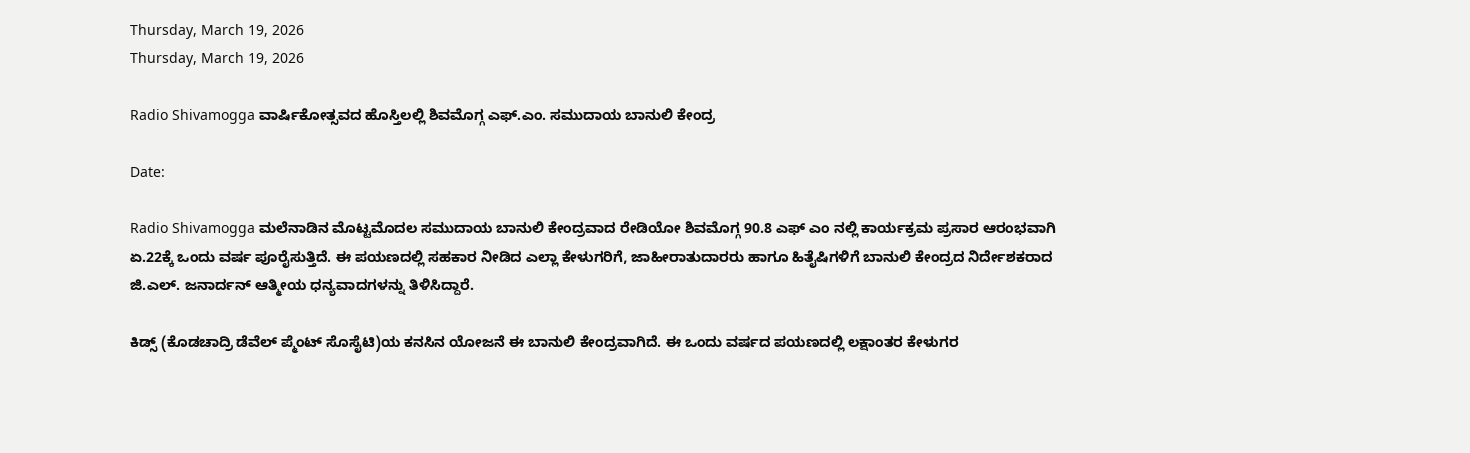Thursday, March 19, 2026
Thursday, March 19, 2026

Radio Shivamogga ವಾರ್ಷಿಕೋತ್ಸವದ ಹೊಸ್ತಿಲಲ್ಲಿ ಶಿವಮೊಗ್ಗ ಎಫ್.ಎಂ. ಸಮುದಾಯ ಬಾನುಲಿ ಕೇಂದ್ರ

Date:

Radio Shivamogga ಮಲೆನಾಡಿನ ಮೊಟ್ಟಮೊದಲ ಸಮುದಾಯ ಬಾನುಲಿ ಕೇಂದ್ರವಾದ ರೇಡಿಯೋ ಶಿವಮೊಗ್ಗ 90.8 ಎಫ್ ಎಂ ನಲ್ಲಿ ಕಾರ್ಯಕ್ರಮ ಪ್ರಸಾರ ಆರಂಭವಾಗಿ ಏ.22ಕ್ಕೆ ಒಂದು ವರ್ಷ ಪೂರೈಸುತ್ತಿದೆ. ಈ ಪಯಣದಲ್ಲಿ ಸಹಕಾರ ನೀಡಿದ ಎಲ್ಲಾ ಕೇಳುಗರಿಗೆ, ಜಾಹೀರಾತುದಾರರು ಹಾಗೂ ಹಿತೈಷಿಗಳಿಗೆ ಬಾನುಲಿ ಕೇಂದ್ರದ ನಿರ್ದೇಶಕರಾದ ಜಿ.ಎಲ್. ಜನಾರ್ದನ್ ಆತ್ಮೀಯ ಧನ್ಯವಾದಗಳನ್ನು ತಿಳಿಸಿದ್ದಾರೆ.

ಕಿಡ್ಸ್ (ಕೊಡಚಾದ್ರಿ ಡೆವೆಲ್ ಪ್ಮೆಂಟ್ ಸೊಸೈಟಿ)ಯ ಕನಸಿನ ಯೋಜನೆ ಈ ಬಾನುಲಿ ಕೇಂದ್ರವಾಗಿದೆ. ಈ ಒಂದು ವರ್ಷದ ಪಯಣದಲ್ಲಿ ಲಕ್ಷಾಂತರ ಕೇಳುಗರ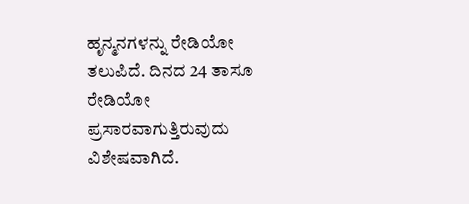ಹೃನ್ಮನಗಳನ್ನು ರೇಡಿಯೋ ತಲುಪಿದೆ. ದಿನದ 24 ತಾಸೂ ರೇಡಿಯೋ ಪ್ರಸಾರವಾಗುತ್ತಿರುವುದು ವಿಶೇಷವಾಗಿದೆ.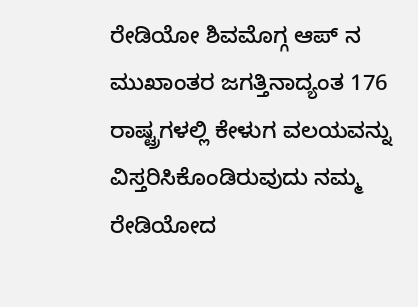ರೇಡಿಯೋ ಶಿವಮೊಗ್ಗ ಆಪ್ ನ ಮುಖಾಂತರ ಜಗತ್ತಿನಾದ್ಯಂತ 176 ರಾಷ್ಟ್ರಗಳಲ್ಲಿ ಕೇಳುಗ ವಲಯವನ್ನು ವಿಸ್ತರಿಸಿಕೊಂಡಿರುವುದು ನಮ್ಮ ರೇಡಿಯೋದ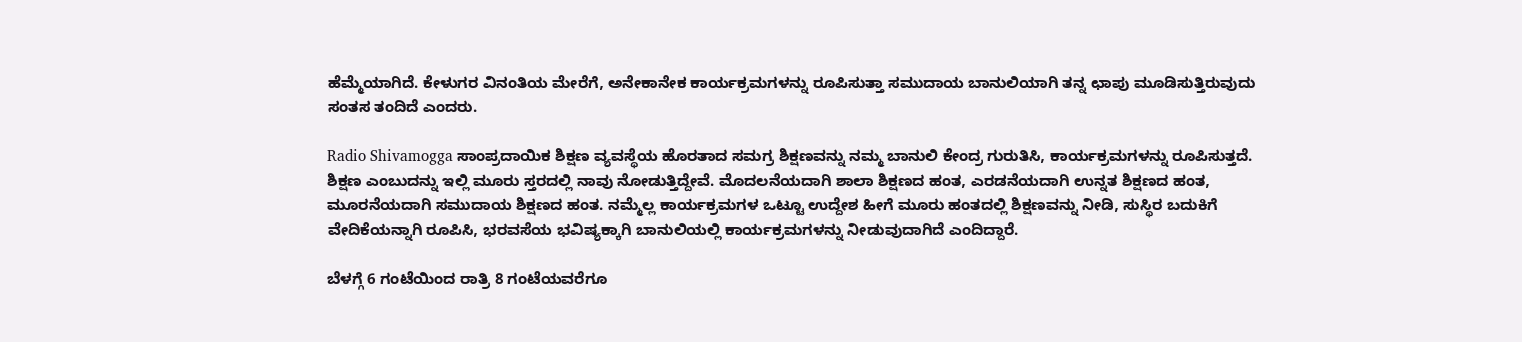ಹೆಮ್ಮೆಯಾಗಿದೆ. ಕೇಳುಗರ ವಿನಂತಿಯ ಮೇರೆಗೆ, ಅನೇಕಾನೇಕ ಕಾರ್ಯಕ್ರಮಗಳನ್ನು ರೂಪಿಸುತ್ತಾ ಸಮುದಾಯ ಬಾನುಲಿಯಾಗಿ ತನ್ನ ಛಾಪು ಮೂಡಿಸುತ್ತಿರುವುದು ಸಂತಸ ತಂದಿದೆ ಎಂದರು.

Radio Shivamogga ಸಾಂಪ್ರದಾಯಿಕ ಶಿಕ್ಷಣ ವ್ಯವಸ್ಥೆಯ ಹೊರತಾದ ಸಮಗ್ರ ಶಿಕ್ಷಣವನ್ನು ನಮ್ಮ ಬಾನುಲಿ ಕೇಂದ್ರ ಗುರುತಿಸಿ, ಕಾರ್ಯಕ್ರಮಗಳನ್ನು ರೂಪಿಸುತ್ತದೆ. ಶಿಕ್ಷಣ ಎಂಬುದನ್ನು ಇಲ್ಲಿ ಮೂರು ಸ್ತರದಲ್ಲಿ ನಾವು ನೋಡುತ್ತಿದ್ದೇವೆ. ಮೊದಲನೆಯದಾಗಿ ಶಾಲಾ ಶಿಕ್ಷಣದ ಹಂತ, ಎರಡನೆಯದಾಗಿ ಉನ್ನತ ಶಿಕ್ಷಣದ ಹಂತ, ಮೂರನೆಯದಾಗಿ ಸಮುದಾಯ ಶಿಕ್ಷಣದ ಹಂತ. ನಮ್ಮೆಲ್ಲ ಕಾರ್ಯಕ್ರಮಗಳ ಒಟ್ಟೂ ಉದ್ದೇಶ ಹೀಗೆ ಮೂರು ಹಂತದಲ್ಲಿ ಶಿಕ್ಷಣವನ್ನು ನೀಡಿ, ಸುಸ್ಥಿರ ಬದುಕಿಗೆ ವೇದಿಕೆಯನ್ನಾಗಿ ರೂಪಿಸಿ, ಭರವಸೆಯ ಭವಿಷ್ಯಕ್ಕಾಗಿ ಬಾನುಲಿಯಲ್ಲಿ ಕಾರ್ಯಕ್ರಮಗಳನ್ನು ನೀಡುವುದಾಗಿದೆ ಎಂದಿದ್ದಾರೆ.

ಬೆಳಗ್ಗೆ 6 ಗಂಟೆಯಿಂದ ರಾತ್ರಿ 8 ಗಂಟೆಯವರೆಗೂ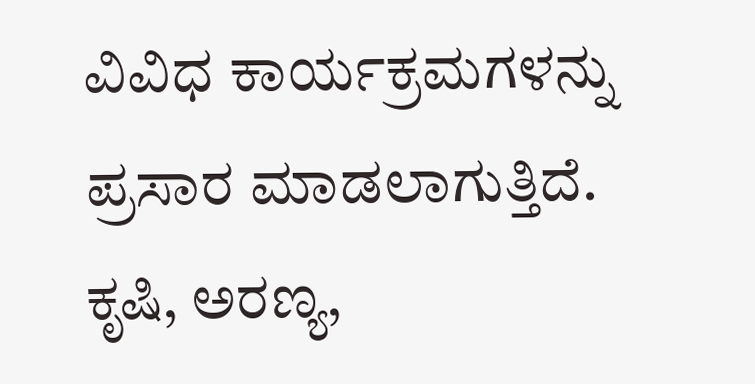ವಿವಿಧ ಕಾರ್ಯಕ್ರಮಗಳನ್ನು ಪ್ರಸಾರ ಮಾಡಲಾಗುತ್ತಿದೆ. ಕೃಷಿ, ಅರಣ್ಯ,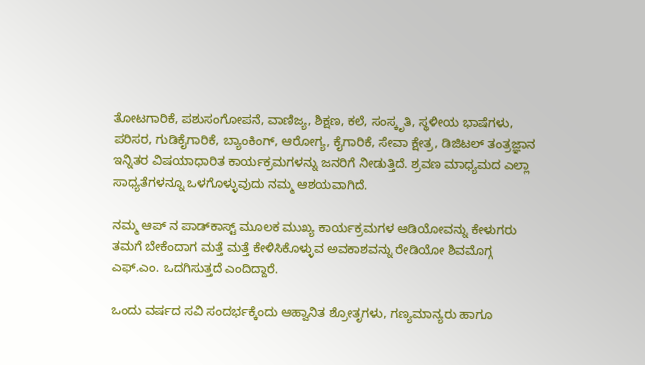ತೋಟಗಾರಿಕೆ, ಪಶುಸಂಗೋಪನೆ, ವಾಣಿಜ್ಯ, ಶಿಕ್ಷಣ, ಕಲೆ, ಸಂಸ್ಕೃತಿ, ಸ್ಥಳೀಯ ಭಾಷೆಗಳು, ಪರಿಸರ, ಗುಡಿಕೈಗಾರಿಕೆ, ಬ್ಯಾಂಕಿಂಗ್, ಆರೋಗ್ಯ, ಕೈಗಾರಿಕೆ, ಸೇವಾ ಕ್ಷೇತ್ರ, ಡಿಜಿಟಲ್ ತಂತ್ರಜ್ಞಾನ ಇನ್ನಿತರ ವಿಷಯಾಧಾರಿತ ಕಾರ್ಯಕ್ರಮಗಳನ್ನು ಜನರಿಗೆ ನೀಡುತ್ತಿದೆ. ಶ್ರವಣ ಮಾಧ್ಯಮದ ಎಲ್ಲಾ ಸಾಧ್ಯತೆಗಳನ್ನೂ ಒಳಗೊಳ್ಳುವುದು ನಮ್ಮ ಆಶಯವಾಗಿದೆ.

ನಮ್ಮ ಆಪ್‌ ನ ಪಾಡ್‌ಕಾಸ್ಟ್ ಮೂಲಕ ಮುಖ್ಯ ಕಾರ್ಯಕ್ರಮಗಳ ಆಡಿಯೋವನ್ನು ಕೇಳುಗರು ತಮಗೆ ಬೇಕೆಂದಾಗ ಮತ್ತೆ ಮತ್ತೆ ಕೇಳಿಸಿಕೊಳ್ಳುವ ಅವಕಾಶವನ್ನು ರೇಡಿಯೋ ಶಿವಮೊಗ್ಗ ಎಫ್.ಎಂ. ಒದಗಿಸುತ್ತದೆ ಎಂದಿದ್ದಾರೆ.

ಒಂದು ವರ್ಷದ ಸವಿ ಸಂದರ್ಭಕ್ಕೆಂದು ಆಹ್ವಾನಿತ ಶ್ರೋತೃಗಳು, ಗಣ್ಯಮಾನ್ಯರು ಹಾಗೂ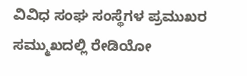ವಿವಿಧ ಸಂಘ ಸಂಸ್ಥೆಗಳ ಪ್ರಮುಖರ ಸಮ್ಮುಖದಲ್ಲಿ ರೇಡಿಯೋ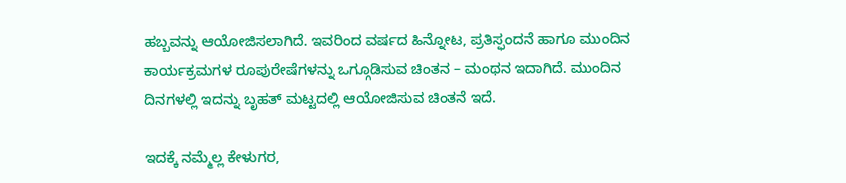ಹಬ್ಬವನ್ನು ಆಯೋಜಿಸಲಾಗಿದೆ. ಇವರಿಂದ ವರ್ಷದ ಹಿನ್ನೋಟ, ಪ್ರತಿಸ್ಫಂದನೆ ಹಾಗೂ ಮುಂದಿನ ಕಾರ್ಯಕ್ರಮಗಳ ರೂಪುರೇಷೆಗಳನ್ನು ಒಗ್ಗೂಡಿಸುವ ಚಿಂತನ – ಮಂಥನ ಇದಾಗಿದೆ. ಮುಂದಿನ ದಿನಗಳಲ್ಲಿ ಇದನ್ನು ಬೃಹತ್ ಮಟ್ಟದಲ್ಲಿ ಆಯೋಜಿಸುವ ಚಿಂತನೆ ಇದೆ.

ಇದಕ್ಕೆ ನಮ್ಮೆಲ್ಲ ಕೇಳುಗರ,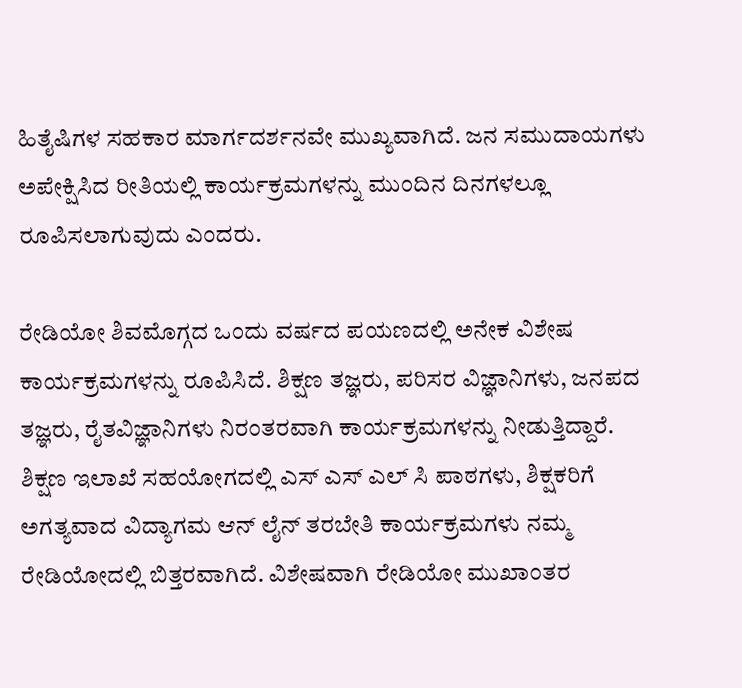ಹಿತೈಷಿಗಳ ಸಹಕಾರ ಮಾರ್ಗದರ್ಶನವೇ ಮುಖ್ಯವಾಗಿದೆ. ಜನ ಸಮುದಾಯಗಳು ಅಪೇಕ್ಷಿಸಿದ ರೀತಿಯಲ್ಲಿ ಕಾರ್ಯಕ್ರಮಗಳನ್ನು ಮುಂದಿನ ದಿನಗಳಲ್ಲೂ ರೂಪಿಸಲಾಗುವುದು ಎಂದರು.

ರೇಡಿಯೋ ಶಿವಮೊಗ್ಗದ ಒಂದು ವರ್ಷದ ಪಯಣದಲ್ಲಿ ಅನೇಕ ವಿಶೇಷ ಕಾರ್ಯಕ್ರಮಗಳನ್ನು ರೂಪಿಸಿದೆ. ಶಿಕ್ಷಣ ತಜ್ಞರು, ಪರಿಸರ ವಿಜ್ಞಾನಿಗಳು, ಜನಪದ ತಜ್ಞರು, ರೈತವಿಜ್ಞಾನಿಗಳು ನಿರಂತರವಾಗಿ ಕಾರ್ಯಕ್ರಮಗಳನ್ನು ನೀಡುತ್ತಿದ್ದಾರೆ. ಶಿಕ್ಷಣ ಇಲಾಖೆ ಸಹಯೋಗದಲ್ಲಿ ಎಸ್ ಎಸ್ ಎಲ್ ಸಿ ಪಾಠಗಳು, ಶಿಕ್ಷಕರಿಗೆ ಅಗತ್ಯವಾದ ವಿದ್ಯಾಗಮ ಆನ್ ಲೈನ್ ತರಬೇತಿ ಕಾರ್ಯಕ್ರಮಗಳು ನಮ್ಮ ರೇಡಿಯೋದಲ್ಲಿ ಬಿತ್ತರವಾಗಿದೆ. ವಿಶೇಷವಾಗಿ ರೇಡಿಯೋ ಮುಖಾಂತರ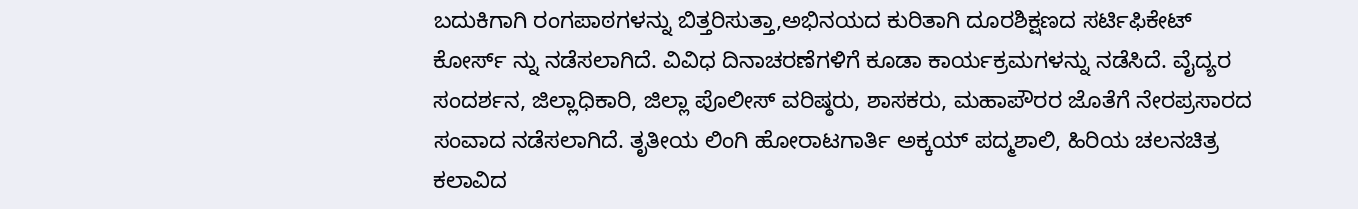ಬದುಕಿಗಾಗಿ ರಂಗಪಾಠಗಳನ್ನು ಬಿತ್ತರಿಸುತ್ತಾ,ಅಭಿನಯದ ಕುರಿತಾಗಿ ದೂರಶಿಕ್ಷಣದ ಸರ್ಟಿಫಿಕೇಟ್ ಕೋರ್ಸ್ ನ್ನು ನಡೆಸಲಾಗಿದೆ. ವಿವಿಧ ದಿನಾಚರಣೆಗಳಿಗೆ ಕೂಡಾ ಕಾರ್ಯಕ್ರಮಗಳನ್ನು ನಡೆಸಿದೆ. ವೈದ್ಯರ ಸಂದರ್ಶನ, ಜಿಲ್ಲಾಧಿಕಾರಿ, ಜಿಲ್ಲಾ ಪೊಲೀಸ್ ವರಿಷ್ಠರು, ಶಾಸಕರು, ಮಹಾಪೌರರ ಜೊತೆಗೆ ನೇರಪ್ರಸಾರದ ಸಂವಾದ ನಡೆಸಲಾಗಿದೆ. ತೃತೀಯ ಲಿಂಗಿ ಹೋರಾಟಗಾರ್ತಿ ಅಕ್ಕಯ್ ಪದ್ಮಶಾಲಿ, ಹಿರಿಯ ಚಲನಚಿತ್ರ ಕಲಾವಿದ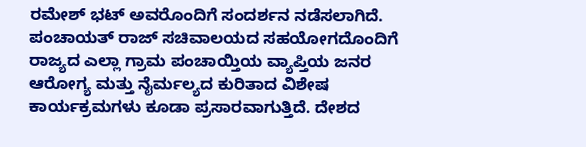ರಮೇಶ್ ಭಟ್ ಅವರೊಂದಿಗೆ ಸಂದರ್ಶನ ನಡೆಸಲಾಗಿದೆ. ಪಂಚಾಯತ್ ರಾಜ್ ಸಚಿವಾಲಯದ ಸಹಯೋಗದೊಂದಿಗೆ ರಾಜ್ಯದ ಎಲ್ಲಾ ಗ್ರಾಮ ಪಂಚಾಯ್ತಿಯ ವ್ಯಾಪ್ತಿಯ ಜನರ ಆರೋಗ್ಯ ಮತ್ತು ನೈರ್ಮಲ್ಯದ ಕುರಿತಾದ ವಿಶೇಷ ಕಾರ್ಯಕ್ರಮಗಳು ಕೂಡಾ ಪ್ರಸಾರವಾಗುತ್ತಿದೆ. ದೇಶದ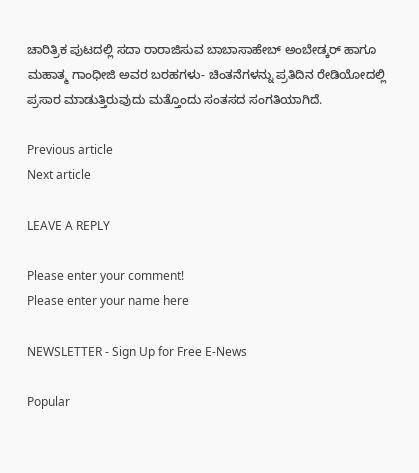ಚಾರಿತ್ರಿಕ ಪುಟದಲ್ಲಿ ಸದಾ ರಾರಾಜಿಸುವ ಬಾಬಾಸಾಹೇಬ್ ಅಂಬೇಡ್ಕರ್ ಹಾಗೂ ಮಹಾತ್ಮ ಗಾಂಧೀಜಿ ಅವರ ಬರಹಗಳು- ಚಿಂತನೆಗಳನ್ನು ಪ್ರತಿದಿನ ರೇಡಿಯೋದಲ್ಲಿ ಪ್ರಸಾರ ಮಾಡುತ್ತಿರುವುದು ಮತ್ತೊಂದು ಸಂತಸದ ಸಂಗತಿಯಾಗಿದೆ.

Previous article
Next article

LEAVE A REPLY

Please enter your comment!
Please enter your name here

NEWSLETTER - Sign Up for Free E-News

Popular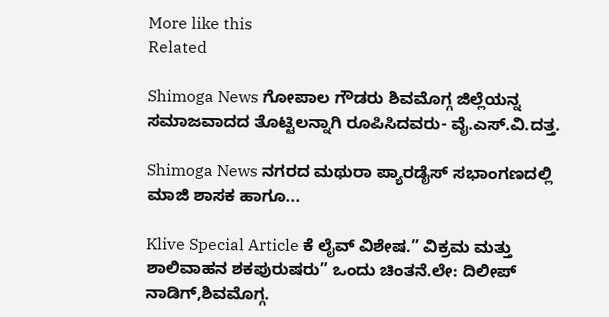More like this
Related

Shimoga News ಗೋಪಾಲ ಗೌಡರು ಶಿವಮೊಗ್ಗ ಜಿಲ್ಲೆಯನ್ನ ಸಮಾಜವಾದದ ತೊಟ್ಟಿಲನ್ನಾಗಿ ರೂಪಿಸಿದವರು- ವೈ.ಎಸ್.ವಿ.ದತ್ತ.

Shimoga News ನಗರದ ಮಥುರಾ ಪ್ಯಾರಡೈಸ್ ಸಭಾಂಗಣದಲ್ಲಿ ಮಾಜಿ ಶಾಸಕ ಹಾಗೂ...

Klive Special Article ಕೆ ಲೈವ್ ವಿಶೇಷ.” ವಿಕ್ರಮ ಮತ್ತು ಶಾಲಿವಾಹನ ಶಕಪುರುಷರು” ಒಂದು ಚಿಂತನೆ.ಲೇ: ದಿಲೀಪ್ ನಾಡಿಗ್,ಶಿವಮೊಗ್ಗ.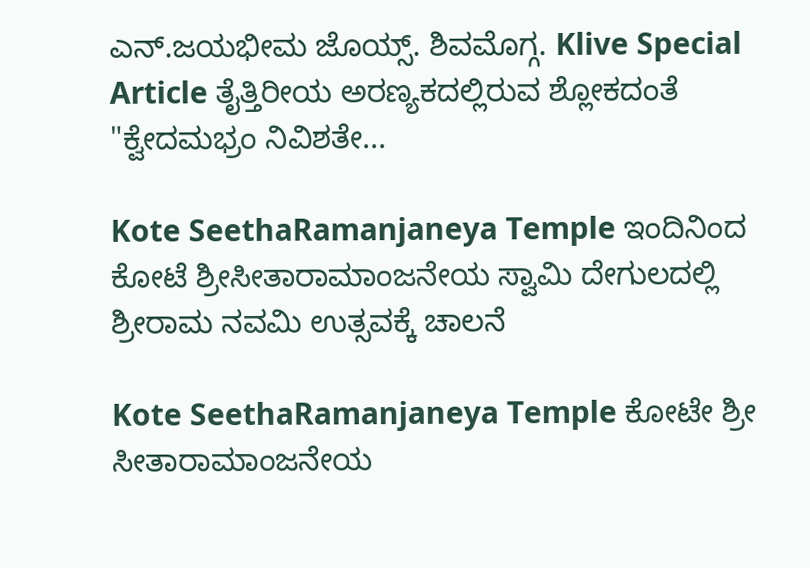ಎನ್.ಜಯಭೀಮ ಜೊಯ್ಸ್. ಶಿವಮೊಗ್ಗ. Klive Special Article ತೈತ್ತಿರೀಯ ಅರಣ್ಯಕದಲ್ಲಿರುವ ಶ್ಲೋಕದಂತೆ "ಕ್ವೇದಮಭ್ರಂ ನಿವಿಶತೇ...

Kote SeethaRamanjaneya Temple ಇಂದಿನಿಂದ ಕೋಟೆ ಶ್ರೀಸೀತಾರಾಮಾಂಜನೇಯ ಸ್ವಾಮಿ ದೇಗುಲದಲ್ಲಿ ಶ್ರೀರಾಮ ನವಮಿ ಉತ್ಸವಕ್ಕೆ ಚಾಲನೆ

Kote SeethaRamanjaneya Temple ಕೋಟೇ ಶ್ರೀ ಸೀತಾರಾಮಾಂಜನೇಯ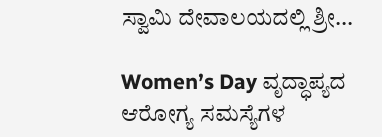ಸ್ವಾಮಿ ದೇವಾಲಯದಲ್ಲಿ ಶ್ರೀ...

Women’s Day ವೃದ್ಧಾಪ್ಯದ ಆರೋಗ್ಯ ಸಮಸ್ಯೆಗಳ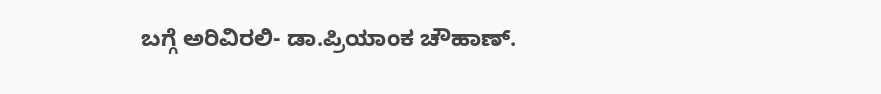ಬಗ್ಗೆ ಅರಿವಿರಲಿ- ಡಾ.ಪ್ರಿಯಾಂಕ ಚೌಹಾಣ್.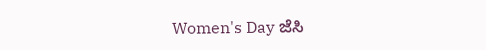Women's Day ಜೆಸಿ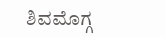ಶಿವಮೊಗ್ಗ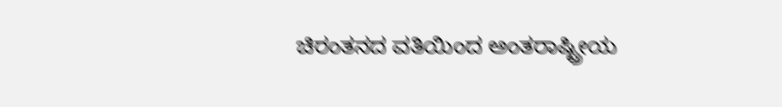ಚಿರಂತನದ ವತಿಯಿಂದ ಅಂತರಾಷ್ಟ್ರೀಯ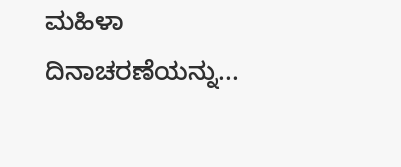ಮಹಿಳಾ ದಿನಾಚರಣೆಯನ್ನು...